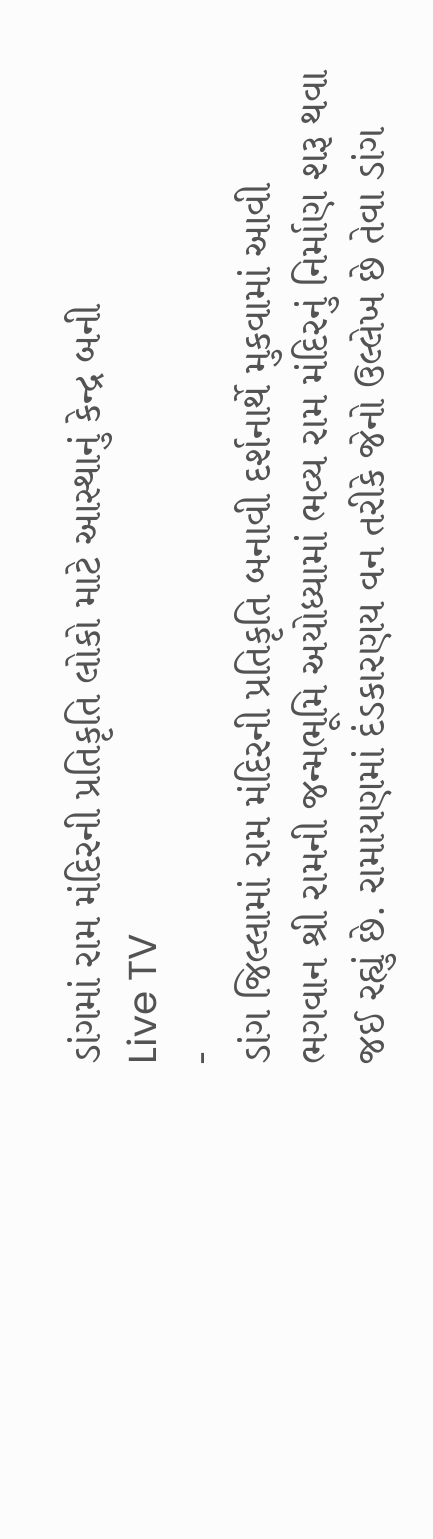ડાંગમાં રામ મંદિરની પ્રતિકૃતિ લોકો માટે આસ્થાનું કેન્દ્ર બની
Live TV
-
ડાંગ જિલ્લામાં રામ મંદિરની પ્રતિકૃતિ બનાવી દર્શનાર્થે મુકવામાં આવી
ભગવાન શ્રી રામની જન્મભૂમિ અયોધ્યામાં ભવ્ય રામ મંદિરનું નિર્માણ શરૂ થવા જઈ રહ્યું છે. રામાયણમાં દંડકારણય વન તરીકે જેનો ઉલ્લેખ છે તેવા ડાંગ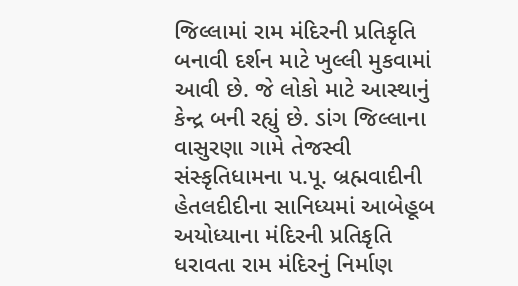જિલ્લામાં રામ મંદિરની પ્રતિકૃતિ બનાવી દર્શન માટે ખુલ્લી મુકવામાં આવી છે. જે લોકો માટે આસ્થાનું કેન્દ્ર બની રહ્યું છે. ડાંગ જિલ્લાના વાસુરણા ગામે તેજસ્વી સંસ્કૃતિધામના પ.પૂ. બ્રહ્મવાદીની હેતલદીદીના સાનિધ્યમાં આબેહૂબ અયોધ્યાના મંદિરની પ્રતિકૃતિ ધરાવતા રામ મંદિરનું નિર્માણ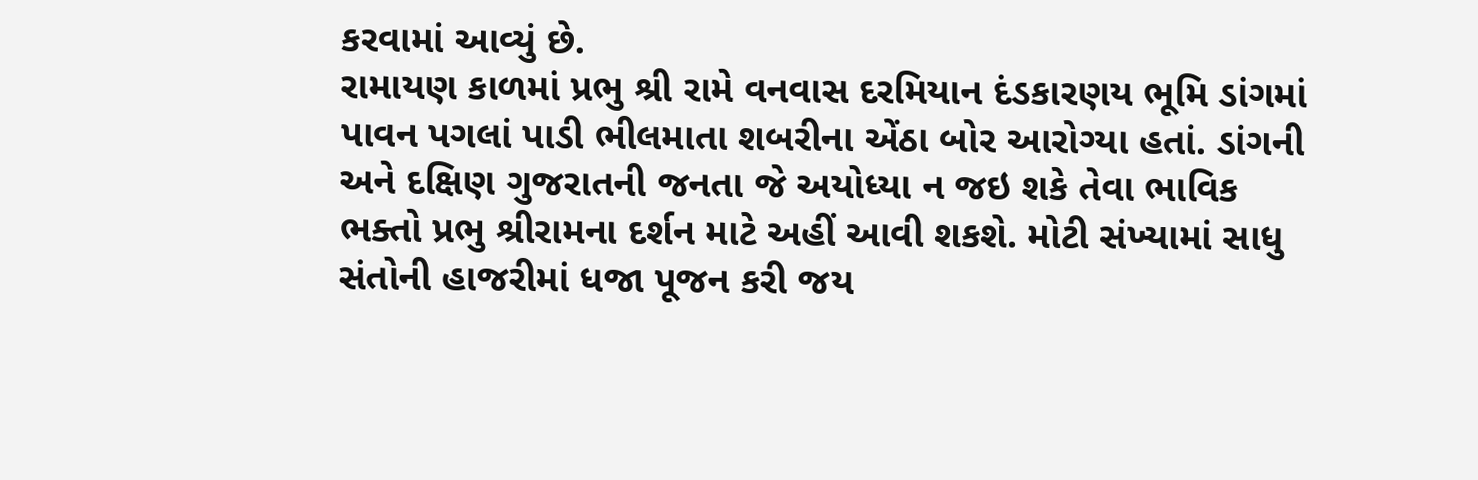કરવામાં આવ્યું છે.
રામાયણ કાળમાં પ્રભુ શ્રી રામે વનવાસ દરમિયાન દંડકારણય ભૂમિ ડાંગમાં પાવન પગલાં પાડી ભીલમાતા શબરીના એંઠા બોર આરોગ્યા હતાં. ડાંગની અને દક્ષિણ ગુજરાતની જનતા જે અયોધ્યા ન જઇ શકે તેવા ભાવિક ભક્તો પ્રભુ શ્રીરામના દર્શન માટે અહીં આવી શકશે. મોટી સંખ્યામાં સાધુ સંતોની હાજરીમાં ધજા પૂજન કરી જય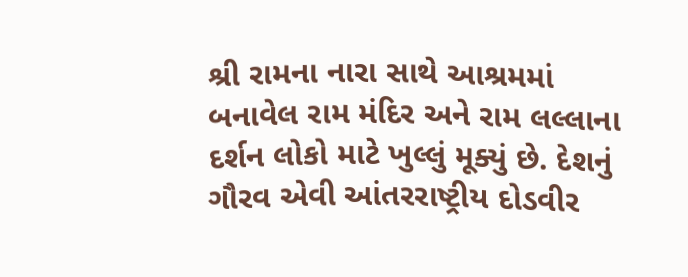શ્રી રામના નારા સાથે આશ્રમમાં બનાવેલ રામ મંદિર અને રામ લલ્લાના દર્શન લોકો માટે ખુલ્લું મૂક્યું છે. દેશનું ગૌરવ એવી આંતરરાષ્ટ્રીય દોડવીર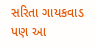સરિતા ગાયકવાડ પણ આ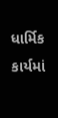ધાર્મિક કાર્યમાં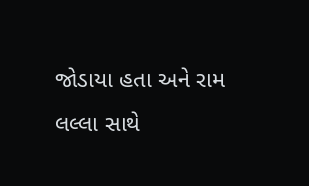જોડાયા હતા અને રામ લલ્લા સાથે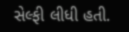સેલ્ફી લીધી હતી.